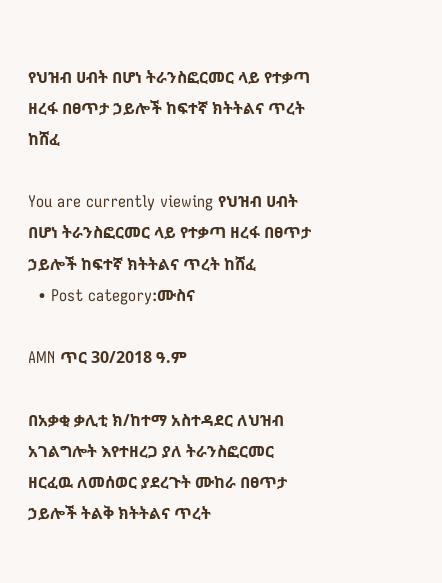የህዝብ ሀብት በሆነ ትራንስፎርመር ላይ የተቃጣ ዘረፋ በፀጥታ ኃይሎች ከፍተኛ ክትትልና ጥረት ከሸፈ

You are currently viewing የህዝብ ሀብት በሆነ ትራንስፎርመር ላይ የተቃጣ ዘረፋ በፀጥታ ኃይሎች ከፍተኛ ክትትልና ጥረት ከሸፈ
  • Post category:ሙስና

AMN ጥር 30/2018 ዓ.ም

በአቃቂ ቃሊቲ ክ/ከተማ አስተዳደር ለህዝብ አገልግሎት እየተዘረጋ ያለ ትራንስፎርመር ዘርፈዉ ለመሰወር ያደረጉት ሙከራ በፀጥታ ኃይሎች ትልቅ ክትትልና ጥረት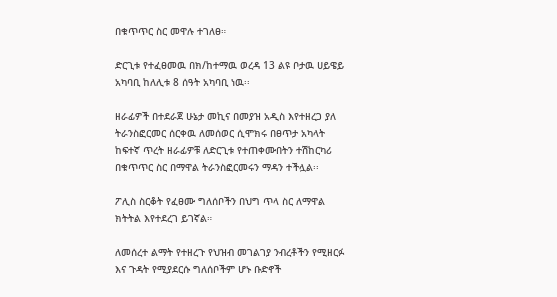በቁጥጥር ስር መዋሉ ተገለፀ።

ድርጊቱ የተፈፀመዉ በክ/ከተማዉ ወረዳ 13 ልዩ ቦታዉ ሀይዌይ አካባቢ ከለሊቱ 8 ሰዓት አካባቢ ነዉ፡፡

ዘራፊዎች በተደራጀ ሁኔታ መኪና በመያዝ አዲስ እየተዘረጋ ያለ ትራንስፎርመር ሰርቀዉ ለመሰወር ሲሞክሩ በፀጥታ አካላት ከፍተኛ ጥረት ዘራፊዎቹ ለድርጊቱ የተጠቀሙበትን ተሽከርካሪ በቁጥጥር ስር በማዋል ትራንስፎርመሩን ማዳን ተችሏል፡፡

ፖሊስ ስርቆት የፈፀሙ ግለሰቦችን በህግ ጥላ ስር ለማዋል ክትትል እየተደረገ ይገኛል።

ለመሰረተ ልማት የተዘረጉ የህዝብ መገልገያ ንብረቶችን የሚዘርፉ እና ጉዳት የሚያደርሱ ግለሰቦችም ሆኑ ቡድኖች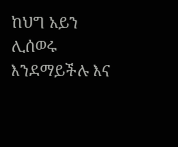ከህግ አይን ሊሰወሩ እንደማይችሉ እና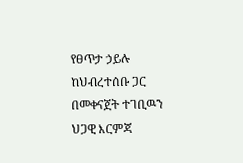የፀጥታ ኃይሉ ከህብረተሰቡ ጋር በመቀናጀት ተገቢዉን ህጋዊ እርምጃ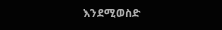እንደሚወስድ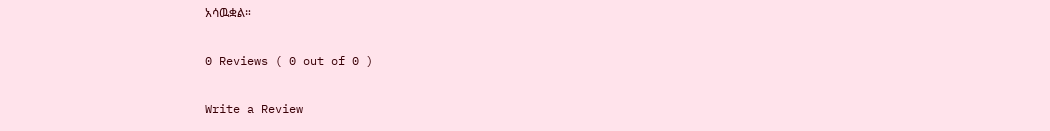አሳዉቋል።

0 Reviews ( 0 out of 0 )

Write a Review